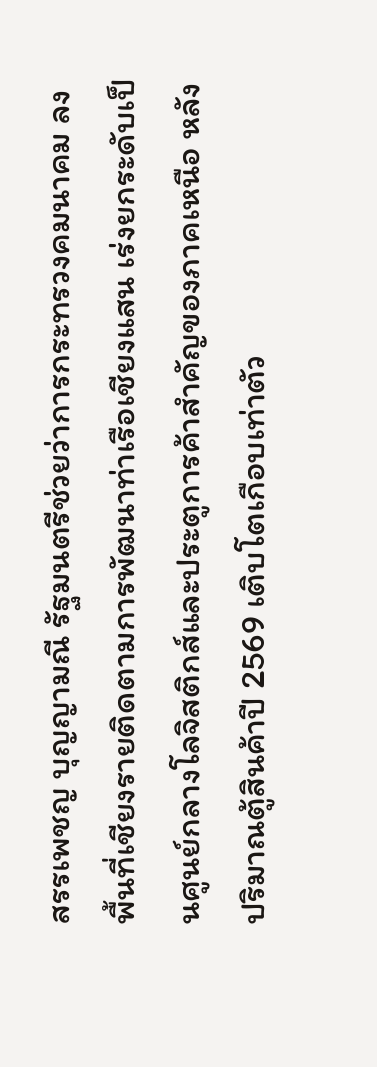สรรเพชญ บุญญามณี รัฐมนตรีช่วยว่าการกระทรวงคมนาคม ลงพื้นที่เชียงรายติดตามการพัฒนาท่าเรือเชียงแสน เร่งยกระดับเป็นศูนย์กลางโลจิสติกส์และประตูการค้าสำคัญของภาคเหนือ หลังปริมาณตู้สินค้าปี 2569 เติบโตเกือบเท่าตัว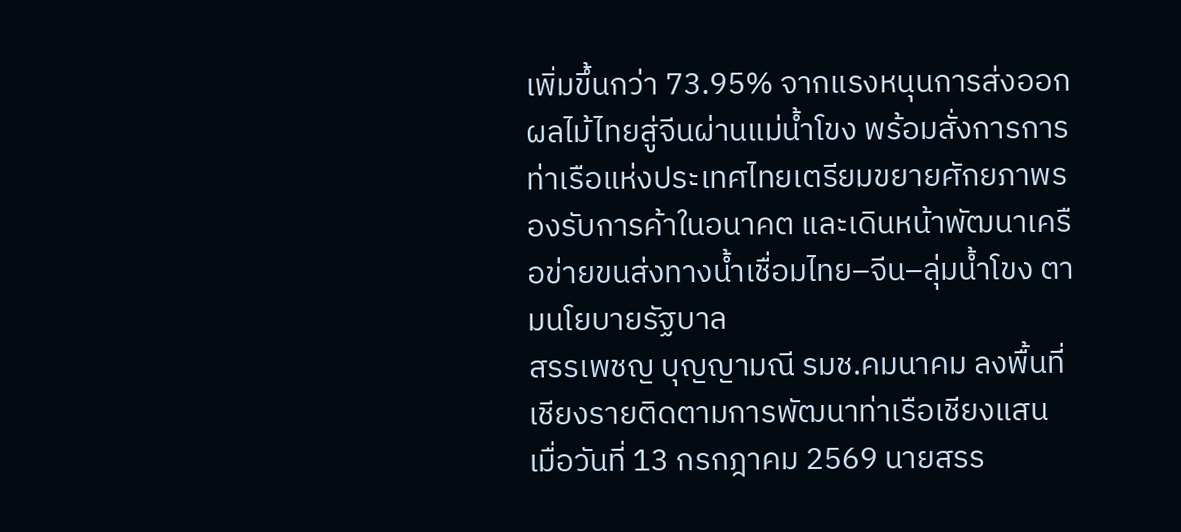เพิ่มขึ้นกว่า 73.95% จากแรงหนุนการส่งออกผลไม้ไทยสู่จีนผ่านแม่น้ำโขง พร้อมสั่งการการท่าเรือแห่งประเทศไทยเตรียมขยายศักยภาพรองรับการค้าในอนาคต และเดินหน้าพัฒนาเครือข่ายขนส่งทางน้ำเชื่อมไทย–จีน–ลุ่มน้ำโขง ตามนโยบายรัฐบาล
สรรเพชญ บุญญามณี รมช.คมนาคม ลงพื้นที่เชียงรายติดตามการพัฒนาท่าเรือเชียงแสน
เมื่อวันที่ 13 กรกฎาคม 2569 นายสรร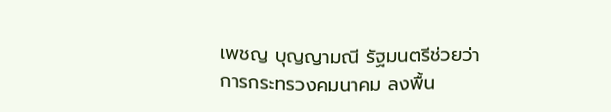เพชญ บุญญามณี รัฐมนตรีช่วยว่าการกระทรวงคมนาคม ลงพื้น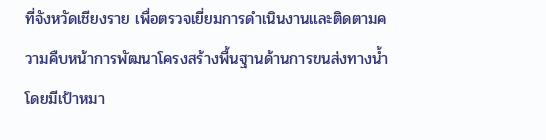ที่จังหวัดเชียงราย เพื่อตรวจเยี่ยมการดำเนินงานและติดตามความคืบหน้าการพัฒนาโครงสร้างพื้นฐานด้านการขนส่งทางน้ำ โดยมีเป้าหมา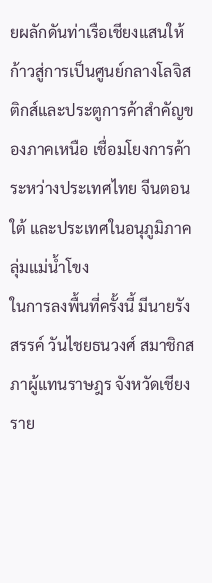ยผลักดันท่าเรือเชียงแสนให้ก้าวสู่การเป็นศูนย์กลางโลจิสติกส์และประตูการค้าสำคัญของภาคเหนือ เชื่อมโยงการค้าระหว่างประเทศไทย จีนตอนใต้ และประเทศในอนุภูมิภาคลุ่มแม่น้ำโขง
ในการลงพื้นที่ครั้งนี้ มีนายรังสรรค์ วันไชยธนวงศ์ สมาชิกสภาผู้แทนราษฎร จังหวัดเชียงราย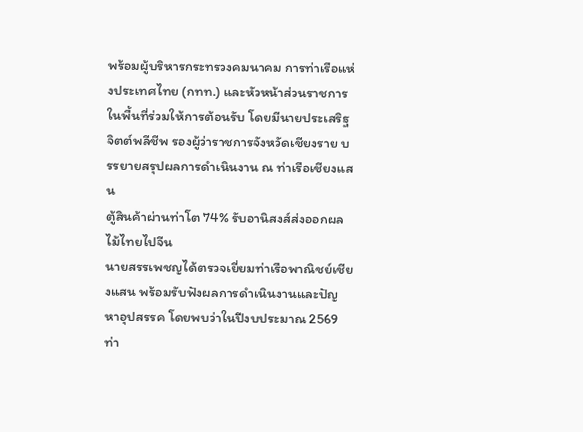พร้อมผู้บริหารกระทรวงคมนาคม การท่าเรือแห่งประเทศไทย (กทท.) และหัวหน้าส่วนราชการในพื้นที่ร่วมให้การต้อนรับ โดยมีนายประเสริฐ จิตต์พลีชีพ รองผู้ว่าราชการจังหวัดเชียงราย บรรยายสรุปผลการดำเนินงาน ณ ท่าเรือเชียงแสน
ตู้สินค้าผ่านท่าโต 74% รับอานิสงส์ส่งออกผลไม้ไทยไปจีน
นายสรรเพชญได้ตรวจเยี่ยมท่าเรือพาณิชย์เชียงแสน พร้อมรับฟังผลการดำเนินงานและปัญหาอุปสรรค โดยพบว่าในปีงบประมาณ 2569 ท่า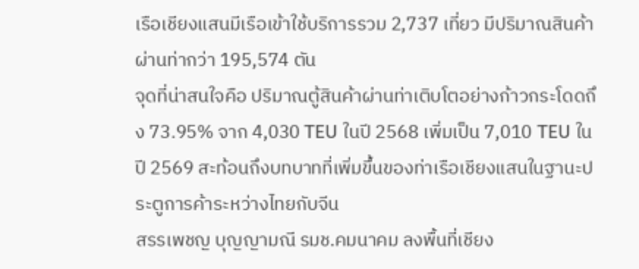เรือเชียงแสนมีเรือเข้าใช้บริการรวม 2,737 เที่ยว มีปริมาณสินค้าผ่านท่ากว่า 195,574 ตัน
จุดที่น่าสนใจคือ ปริมาณตู้สินค้าผ่านท่าเติบโตอย่างก้าวกระโดดถึง 73.95% จาก 4,030 TEU ในปี 2568 เพิ่มเป็น 7,010 TEU ในปี 2569 สะท้อนถึงบทบาทที่เพิ่มขึ้นของท่าเรือเชียงแสนในฐานะประตูการค้าระหว่างไทยกับจีน
สรรเพชญ บุญญามณี รมช.คมนาคม ลงพื้นที่เชียง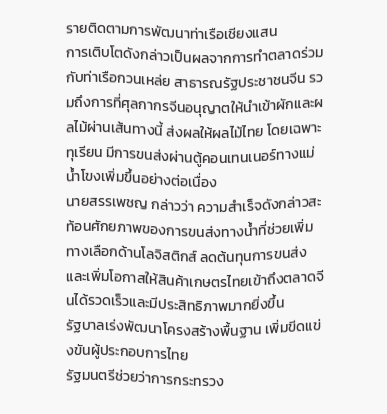รายติดตามการพัฒนาท่าเรือเชียงแสน
การเติบโตดังกล่าวเป็นผลจากการทำตลาดร่วมกับท่าเรือกวนเหล่ย สาธารณรัฐประชาชนจีน รวมถึงการที่ศุลกากรจีนอนุญาตให้นำเข้าผักและผลไม้ผ่านเส้นทางนี้ ส่งผลให้ผลไม้ไทย โดยเฉพาะทุเรียน มีการขนส่งผ่านตู้คอนเทนเนอร์ทางแม่น้ำโขงเพิ่มขึ้นอย่างต่อเนื่อง
นายสรรเพชญ กล่าวว่า ความสำเร็จดังกล่าวสะท้อนศักยภาพของการขนส่งทางน้ำที่ช่วยเพิ่มทางเลือกด้านโลจิสติกส์ ลดต้นทุนการขนส่ง และเพิ่มโอกาสให้สินค้าเกษตรไทยเข้าถึงตลาดจีนได้รวดเร็วและมีประสิทธิภาพมากยิ่งขึ้น
รัฐบาลเร่งพัฒนาโครงสร้างพื้นฐาน เพิ่มขีดแข่งขันผู้ประกอบการไทย
รัฐมนตรีช่วยว่าการกระทรวง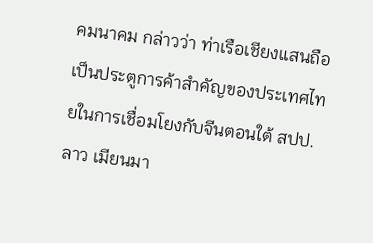คมนาคม กล่าวว่า ท่าเรือเชียงแสนถือเป็นประตูการค้าสำคัญของประเทศไทยในการเชื่อมโยงกับจีนตอนใต้ สปป.ลาว เมียนมา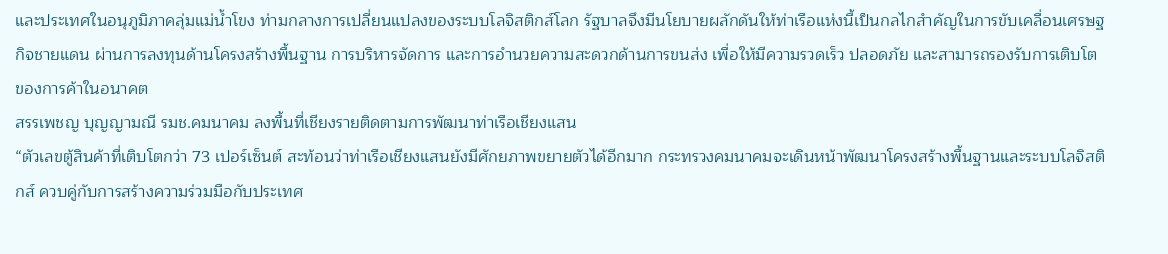และประเทศในอนุภูมิภาคลุ่มแม่น้ำโขง ท่ามกลางการเปลี่ยนแปลงของระบบโลจิสติกส์โลก รัฐบาลจึงมีนโยบายผลักดันให้ท่าเรือแห่งนี้เป็นกลไกสำคัญในการขับเคลื่อนเศรษฐกิจชายแดน ผ่านการลงทุนด้านโครงสร้างพื้นฐาน การบริหารจัดการ และการอำนวยความสะดวกด้านการขนส่ง เพื่อให้มีความรวดเร็ว ปลอดภัย และสามารถรองรับการเติบโตของการค้าในอนาคต
สรรเพชญ บุญญามณี รมช.คมนาคม ลงพื้นที่เชียงรายติดตามการพัฒนาท่าเรือเชียงแสน
“ตัวเลขตู้สินค้าที่เติบโตกว่า 73 เปอร์เซ็นต์ สะท้อนว่าท่าเรือเชียงแสนยังมีศักยภาพขยายตัวได้อีกมาก กระทรวงคมนาคมจะเดินหน้าพัฒนาโครงสร้างพื้นฐานและระบบโลจิสติกส์ ควบคู่กับการสร้างความร่วมมือกับประเทศ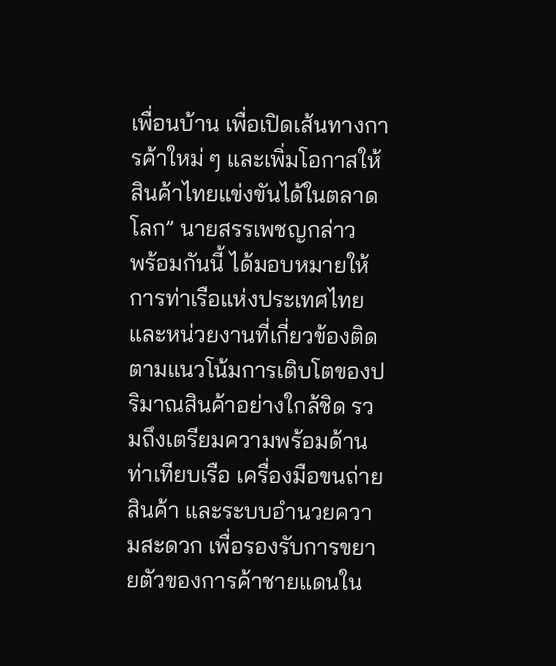เพื่อนบ้าน เพื่อเปิดเส้นทางการค้าใหม่ ๆ และเพิ่มโอกาสให้สินค้าไทยแข่งขันได้ในตลาดโลก” นายสรรเพชญกล่าว
พร้อมกันนี้ ได้มอบหมายให้การท่าเรือแห่งประเทศไทยและหน่วยงานที่เกี่ยวข้องติดตามแนวโน้มการเติบโตของปริมาณสินค้าอย่างใกล้ชิด รวมถึงเตรียมความพร้อมด้านท่าเทียบเรือ เครื่องมือขนถ่ายสินค้า และระบบอำนวยความสะดวก เพื่อรองรับการขยายตัวของการค้าชายแดนใน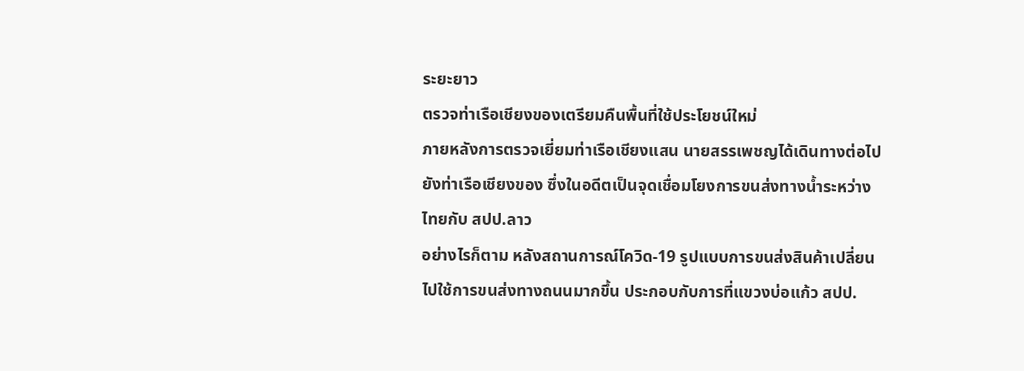ระยะยาว
ตรวจท่าเรือเชียงของเตรียมคืนพื้นที่ใช้ประโยชน์ใหม่
ภายหลังการตรวจเยี่ยมท่าเรือเชียงแสน นายสรรเพชญได้เดินทางต่อไปยังท่าเรือเชียงของ ซึ่งในอดีตเป็นจุดเชื่อมโยงการขนส่งทางน้ำระหว่างไทยกับ สปป.ลาว
อย่างไรก็ตาม หลังสถานการณ์โควิด-19 รูปแบบการขนส่งสินค้าเปลี่ยนไปใช้การขนส่งทางถนนมากขึ้น ประกอบกับการที่แขวงบ่อแก้ว สปป.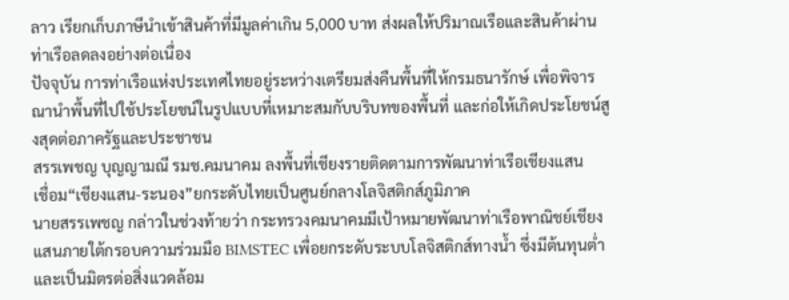ลาว เรียกเก็บภาษีนำเข้าสินค้าที่มีมูลค่าเกิน 5,000 บาท ส่งผลให้ปริมาณเรือและสินค้าผ่านท่าเรือลดลงอย่างต่อเนื่อง
ปัจจุบัน การท่าเรือแห่งประเทศไทยอยู่ระหว่างเตรียมส่งคืนพื้นที่ให้กรมธนารักษ์ เพื่อพิจารณานำพื้นที่ไปใช้ประโยชน์ในรูปแบบที่เหมาะสมกับบริบทของพื้นที่ และก่อให้เกิดประโยชน์สูงสุดต่อภาครัฐและประชาชน
สรรเพชญ บุญญามณี รมช.คมนาคม ลงพื้นที่เชียงรายติดตามการพัฒนาท่าเรือเชียงแสน
เชื่อม“เชียงแสน-ระนอง”ยกระดับไทยเป็นศูนย์กลางโลจิสติกส์ภูมิภาค
นายสรรเพชญ กล่าวในช่วงท้ายว่า กระทรวงคมนาคมมีเป้าหมายพัฒนาท่าเรือพาณิชย์เชียงแสนภายใต้กรอบความร่วมมือ BIMSTEC เพื่อยกระดับระบบโลจิสติกส์ทางน้ำ ซึ่งมีต้นทุนต่ำและเป็นมิตรต่อสิ่งแวดล้อม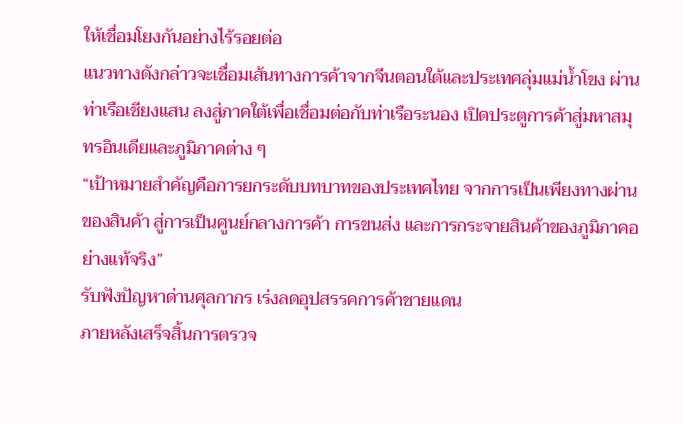ให้เชื่อมโยงกันอย่างไร้รอยต่อ
แนวทางดังกล่าวจะเชื่อมเส้นทางการค้าจากจีนตอนใต้และประเทศลุ่มแม่น้ำโขง ผ่านท่าเรือเชียงแสน ลงสู่ภาคใต้เพื่อเชื่อมต่อกับท่าเรือระนอง เปิดประตูการค้าสู่มหาสมุทรอินเดียและภูมิภาคต่าง ๆ
“เป้าหมายสำคัญคือการยกระดับบทบาทของประเทศไทย จากการเป็นเพียงทางผ่านของสินค้า สู่การเป็นศูนย์กลางการค้า การขนส่ง และการกระจายสินค้าของภูมิภาคอย่างแท้จริง”
รับฟังปัญหาด่านศุลกากร เร่งลดอุปสรรคการค้าชายแดน
ภายหลังเสร็จสิ้นการตรวจ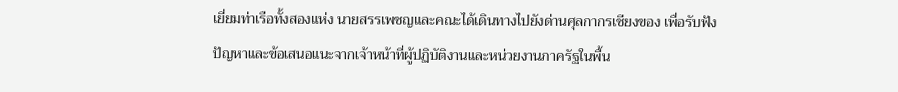เยี่ยมท่าเรือทั้งสองแห่ง นายสรรเพชญและคณะได้เดินทางไปยังด่านศุลกากรเชียงของ เพื่อรับฟังปัญหาและข้อเสนอแนะจากเจ้าหน้าที่ผู้ปฏิบัติงานและหน่วยงานภาครัฐในพื้น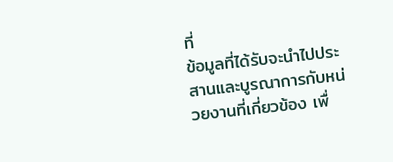ที่
ข้อมูลที่ได้รับจะนำไปประสานและบูรณาการกับหน่วยงานที่เกี่ยวข้อง เพื่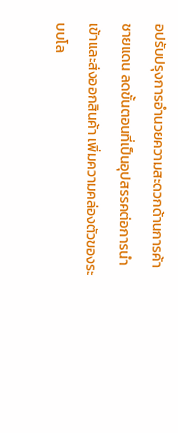อปรับปรุงการอำนวยความสะดวกด้านการค้าชายแดน ลดขั้นตอนที่เป็นอุปสรรคต่อการนำเข้าและส่งออกสินค้า เพิ่มความคล่องตัวของระบบโล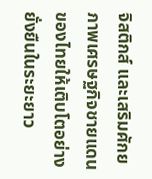จิสติกส์ และเสริมศักยภาพเศรษฐกิจชายแดนของไทยให้เติบโตอย่างยั่งยืนในระยะยาว